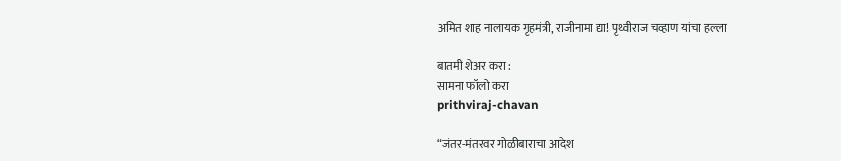अमित शाह नालायक गृहमंत्री, राजीनामा द्या! पृथ्वीराज चव्हाण यांचा हल्ला

बातमी शेअर करा :
सामना फॉलो करा
prithviraj-chavan

“जंतर-मंतरवर गोळीबाराचा आदेश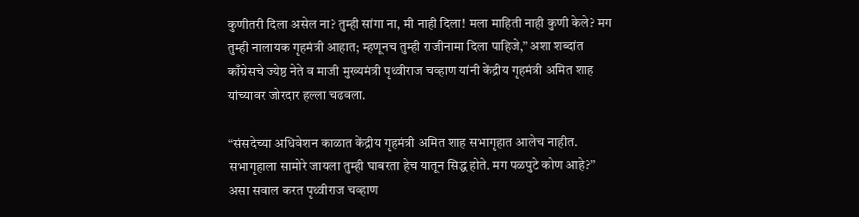कुणीतरी दिला असेल ना? तुम्ही सांगा ना, मी नाही दिला! मला माहिती नाही कुणी केले? मग तुम्ही नालायक गृहमंत्री आहात; म्हणूनच तुम्ही राजीनामा दिला पाहिजे,” अशा शब्दांत काँग्रेसचे ज्येष्ठ नेते व माजी मुख्यमंत्री पृथ्वीराज चव्हाण यांनी केंद्रीय गृहमंत्री अमित शाह यांच्यावर जोरदार हल्ला चढवला.

“संसदेच्या अधिवेशन काळात केंद्रीय गृहमंत्री अमित शाह सभागृहात आलेच नाहीत. सभागृहाला सामोरे जायला तुम्ही घाबरता हेच यातून सिद्ध होते. मग पळपुटे कोण आहे?” असा सवाल करत पृथ्वीराज चव्हाण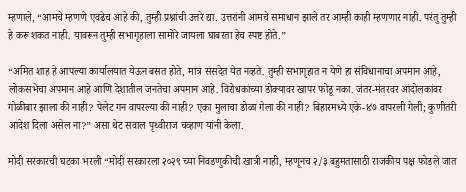म्हणाले, “आमचे म्हणणे एवढेच आहे की, तुम्ही प्रश्नांची उत्तरे द्या. उत्तरांनी आमचे समाधान झाले तर आम्ही काही म्हणणार नाही. परंतु तुम्ही हे करू शकत नाही. यावरून तुम्ही सभागृहाला सामोरे जायला घाबरता हेच स्पष्ट होते.”

“अमित शाह हे आपल्या कार्यालयात येऊन बसत होते, मात्र संसदेत येत नव्हते. तुम्ही सभागृहात न येणे हा संविधानाचा अपमान आहे, लोकसभेचा अपमान आहे आणि देशातील जनतेचा अपमान आहे. विरोधकांच्या डोक्यावर खापर फोडू नका. जंतर-मंतरवर आंदोलकांवर गोळीबार झाला की नाही? पेलेट गन वापरल्या की नाही? एका मुलाचा डोळा गेला की नाही? बिहारमध्ये एके-४७ वापरली गेली; कुणीतरी आदेश दिला असेल ना?” असा थेट सवाल पृथ्वीराज चव्हाण यांनी केला.

मोदी सरकारची घटका भरली “मोदी सरकारला २०२९ च्या निवडणुकीची खात्री नाही, म्हणूनच २/३ बहुमतासाठी राजकीय पक्ष फोडले जात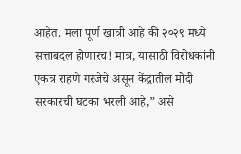आहेत. मला पूर्ण खात्री आहे की २०२९ मध्ये सत्ताबदल होणारच! मात्र, यासाठी विरोधकांनी एकत्र राहणे गरजेचे असून केंद्रातील मोदी सरकारची घटका भरली आहे,” असे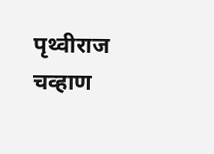पृथ्वीराज चव्हाण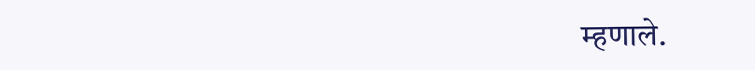म्हणाले.